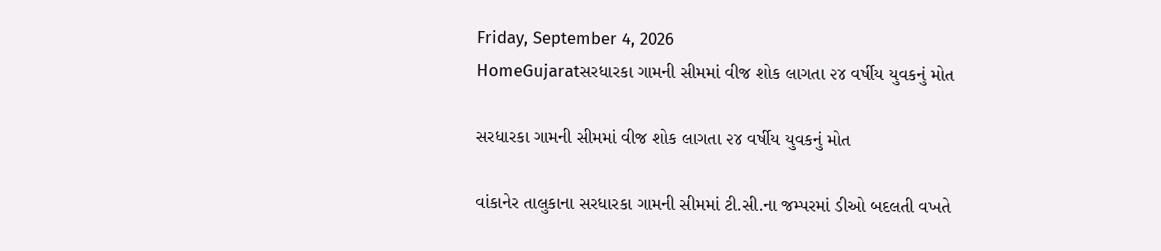Friday, September 4, 2026
HomeGujaratસરધારકા ગામની સીમમાં વીજ શોક લાગતા ૨૪ વર્ષીય યુવકનું મોત

સરધારકા ગામની સીમમાં વીજ શોક લાગતા ૨૪ વર્ષીય યુવકનું મોત

વાંકાનેર તાલુકાના સરધારકા ગામની સીમમાં ટી.સી.ના જમ્પરમાં ડીઓ બદલતી વખતે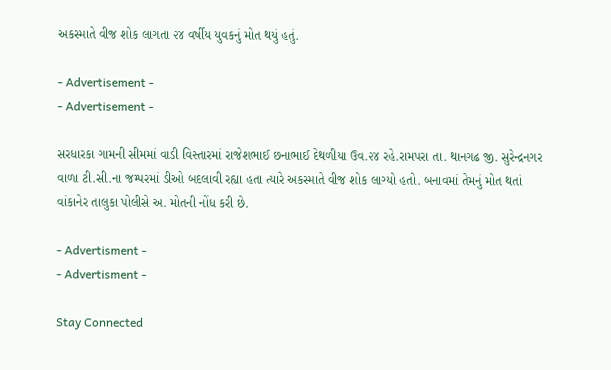અકસ્માતે વીજ શોક લાગતા ૨૪ વર્ષીય યુવકનું મોત થયું હતું.

- Advertisement -
- Advertisement -

સરધારકા ગામની સીમમાં વાડી વિસ્તારમાં રાજેશભાઈ છનાભાઈ દેથળીયા ઉવ.૨૪ રહે.રામપરા તા. થાનગઢ જી. સુરેન્દ્રનગર વાળા ટી.સી.ના જમ્પરમાં ડીઓ બદલાવી રહ્યા હતા ત્યારે અકસ્માતે વીજ શોક લાગ્યો હતો. બનાવમાં તેમનું મોત થતાં વાંકાનેર તાલુકા પોલીસે અ. મોતની નોંધ કરી છે.

- Advertisment -
- Advertisment -

Stay Connected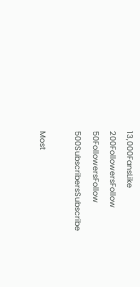13,000FansLike
200FollowersFollow
50FollowersFollow
500SubscribersSubscribe

Most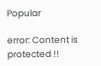Popular

error: Content is protected !!